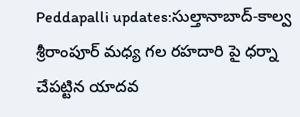Peddapalli updates:సుల్తానాబాద్-కాల్వ శ్రీరాంపూర్ మధ్య గల రహదారి పై ధర్నా చేపట్టిన యాదవ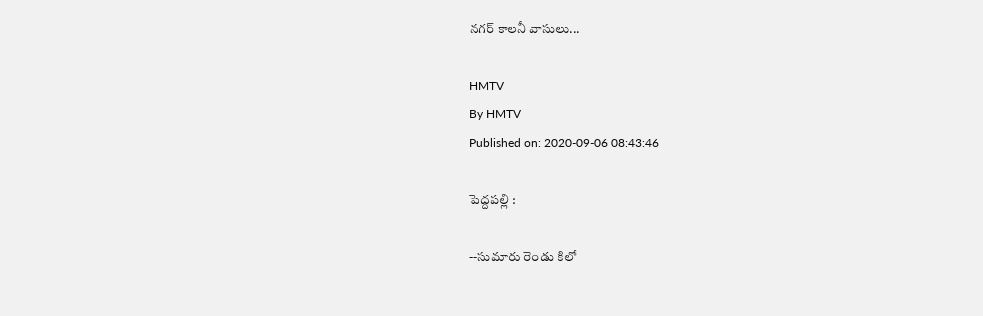నగర్ కాలనీ వాసులు...

HMTV
By HMTV
Published on: 2020-09-06 08:43:46

పెద్దపల్లి :

--సుమారు రెండు కిలో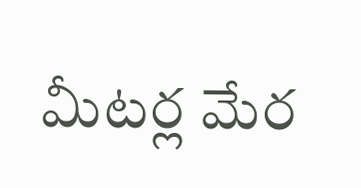మీటర్ల మేర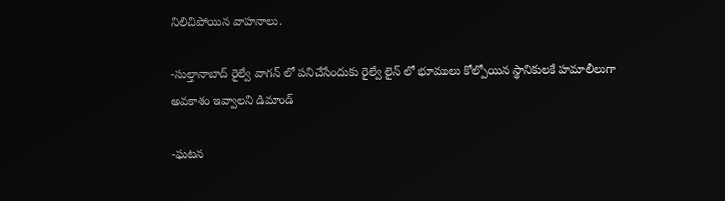నిలిచిపోయిన వాహనాలు.

-సుల్తానాబాద్ రైల్వే వాగన్ లో పనిచేసేందుకు రైల్వే లైన్ లో భూములు కోల్పోయిన స్థానికులకే హమాలీలుగా అవకాశం ఇవ్వాలని డిమాండ్

-ఘటన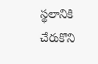స్థలానికి చేరుకొని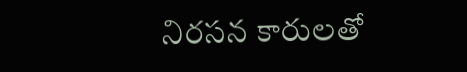నిరసన కారులతో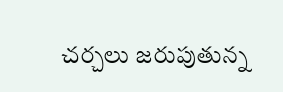చర్చలు జరుపుతున్న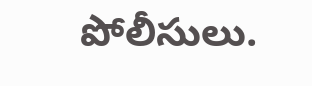పోలీసులు.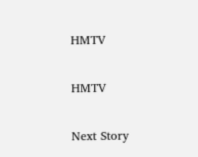HMTV

HMTV

Next Story